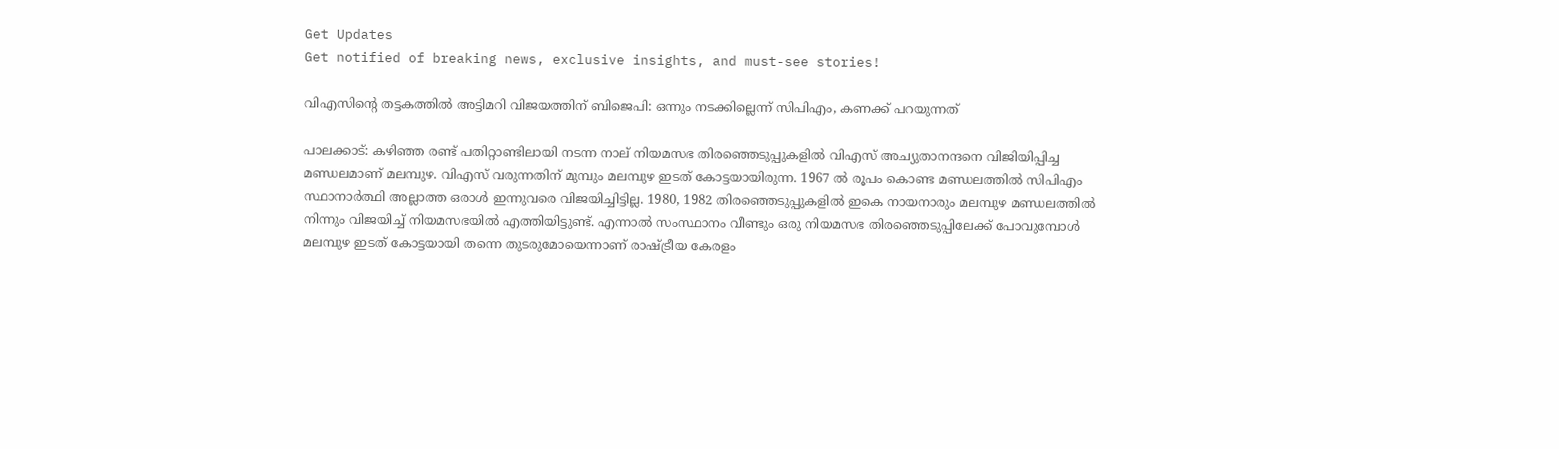Get Updates
Get notified of breaking news, exclusive insights, and must-see stories!

വിഎസിന്‍റെ തട്ടകത്തില്‍ അട്ടിമറി വിജയത്തിന് ബിജെപി: ഒന്നും നടക്കില്ലെന്ന് സിപിഎം, കണക്ക് പറയുന്നത്

പാലക്കാട്: കഴിഞ്ഞ രണ്ട് പതിറ്റാണ്ടിലായി നടന്ന നാല് നിയമസഭ തിരഞ്ഞെടുപ്പുകളില്‍ വിഎസ് അച്യുതാനന്ദനെ വിജിയിപ്പിച്ച മണ്ഡലമാണ് മലമ്പുഴ. വിഎസ് വരുന്നതിന് മുമ്പും മലമ്പുഴ ഇടത് കോട്ടയായിരുന്ന. 1967 ല്‍ രൂപം കൊണ്ട മണ്ഡലത്തില്‍ സിപിഎം സ്ഥാനാര്‍ത്ഥി അല്ലാത്ത ഒരാള്‍ ഇന്നുവരെ വിജയിച്ചിട്ടില്ല. 1980, 1982 തിരഞ്ഞെടുപ്പുകളില്‍ ഇകെ നായനാരും മലമ്പുഴ മണ്ഡലത്തില്‍ നിന്നും വിജയിച്ച് നിയമസഭയില്‍ എത്തിയിട്ടുണ്ട്. എന്നാല്‍ സംസ്ഥാനം വീണ്ടും ഒരു നിയമസഭ തിരഞ്ഞെടുപ്പിലേക്ക് പോവുമ്പോള്‍ മലമ്പുഴ ഇടത് കോട്ടയായി തന്നെ തുടരുമോയെന്നാണ് രാഷ്ട്രീയ കേരളം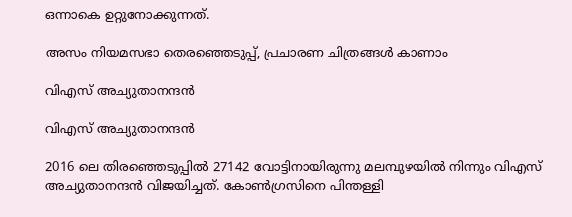ഒന്നാകെ ഉറ്റുനോക്കുന്നത്.

അസം നിയമസഭാ തെരഞ്ഞെടുപ്പ്, പ്രചാരണ ചിത്രങ്ങള്‍ കാണാം

വിഎസ് അച്യുതാനന്ദന്‍

വിഎസ് അച്യുതാനന്ദന്‍

2016 ലെ തിരഞ്ഞെടുപ്പില്‍ 27142 വോട്ടിനായിരുന്നു മലമ്പുഴയില്‍ നിന്നും വിഎസ് അച്യുതാനന്ദന്‍ വിജയിച്ചത്. കോണ്‍ഗ്രസിനെ പിന്തള്ളി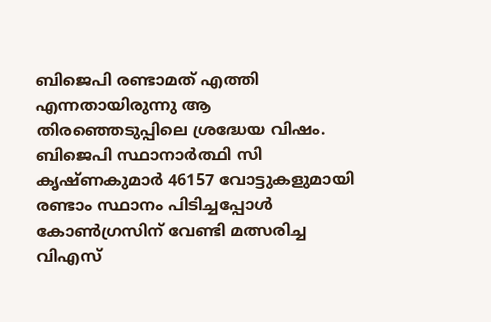ബിജെപി രണ്ടാമത് എത്തി എന്നതായിരുന്നു ആ തിരഞ്ഞെടുപ്പിലെ ശ്രദ്ധേയ വിഷം. ബിജെപി സ്ഥാനാര്‍ത്ഥി സി കൃഷ്ണകുമാര്‍ 46157 വോട്ടുകളുമായി രണ്ടാം സ്ഥാനം പിടിച്ചപ്പോള്‍ കോണ്‍ഗ്രസിന് വേണ്ടി മത്സരിച്ച വിഎസ്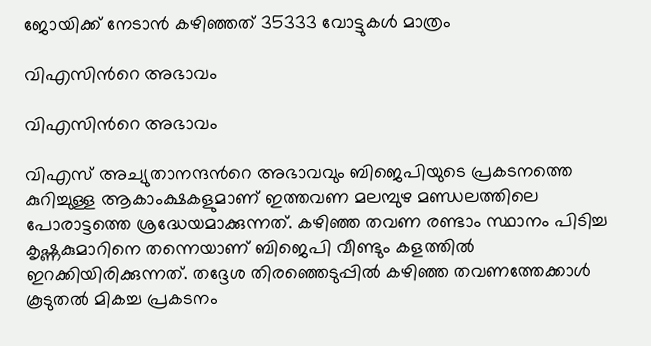ജോയിക്ക് നേടാന്‍ കഴിഞ്ഞത് 35333 വോട്ടുകള്‍ മാത്രം

വിഎസിന്‍റെ അഭാവം

വിഎസിന്‍റെ അഭാവം

വിഎസ് അച്യുതാനന്ദന്‍റെ അഭാവവും ബിജെപിയുടെ പ്രകടനത്തെ കുറിച്ചുള്ള ആകാംക്ഷകളുമാണ് ഇത്തവണ മലമ്പുഴ മണ്ഡലത്തിലെ പോരാട്ടത്തെ ശ്രദ്ധേയമാക്കുന്നത്. കഴിഞ്ഞ തവണ രണ്ടാം സ്ഥാനം പിടിച്ച കൃഷ്ണകുമാറിനെ തന്നെയാണ് ബിജെപി വീണ്ടും കളത്തില്‍ ഇറക്കിയിരിക്കുന്നത്. തദ്ദേശ തിരഞ്ഞെടുപ്പില്‍ കഴിഞ്ഞ തവണത്തേക്കാള്‍ കൂടുതല്‍ മികച്ച പ്രകടനം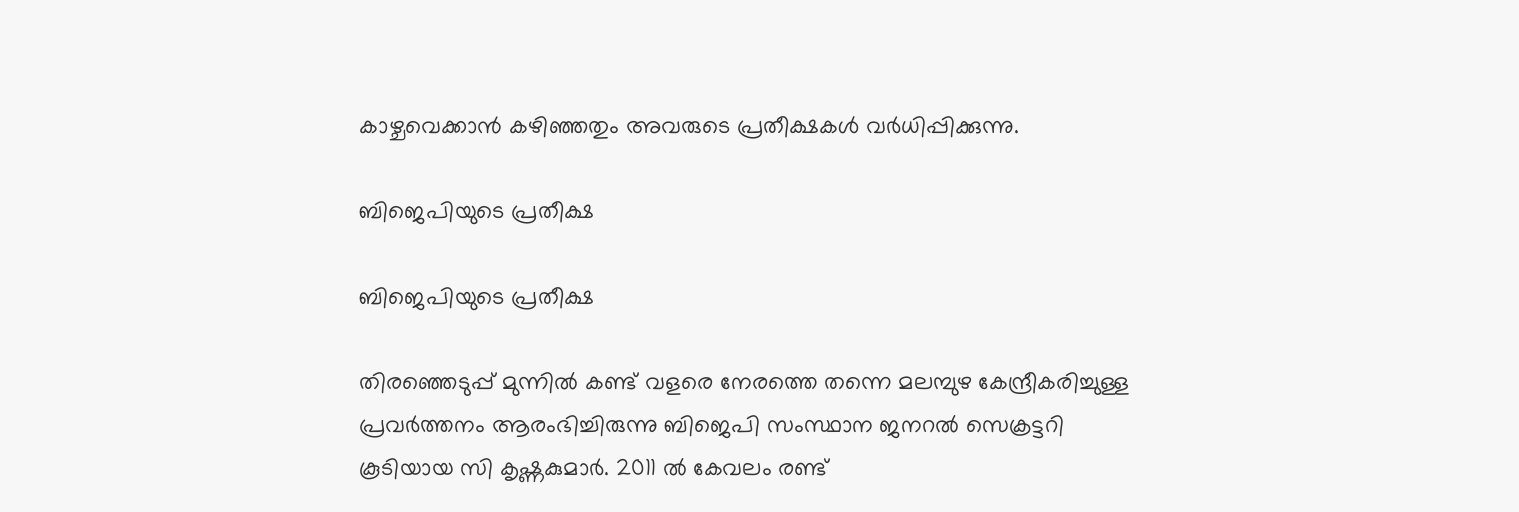കാഴ്ചവെക്കാന്‍ കഴിഞ്ഞതും അവരുടെ പ്രതീക്ഷകള്‍ വര്‍ധിപ്പിക്കുന്നു.

ബിജെപിയുടെ പ്രതീക്ഷ

ബിജെപിയുടെ പ്രതീക്ഷ

തിരഞ്ഞെടുപ്പ് മുന്നില്‍ കണ്ട് വളരെ നേരത്തെ തന്നെ മലമ്പുഴ കേന്ദ്രീകരിച്ചുള്ള പ്രവര്‍ത്തനം ആരംഭിച്ചിരുന്നു ബിജെപി സംസ്ഥാന ജനറല്‍ സെക്രട്ടറി കൂടിയായ സി കൃഷ്ണകുമാര്‍. 2011 ല്‍ കേവലം രണ്ട്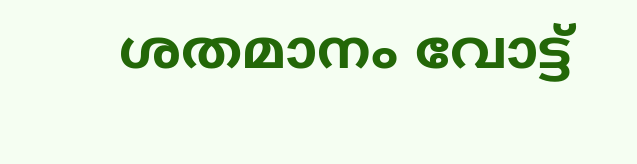ശതമാനം വോട്ട്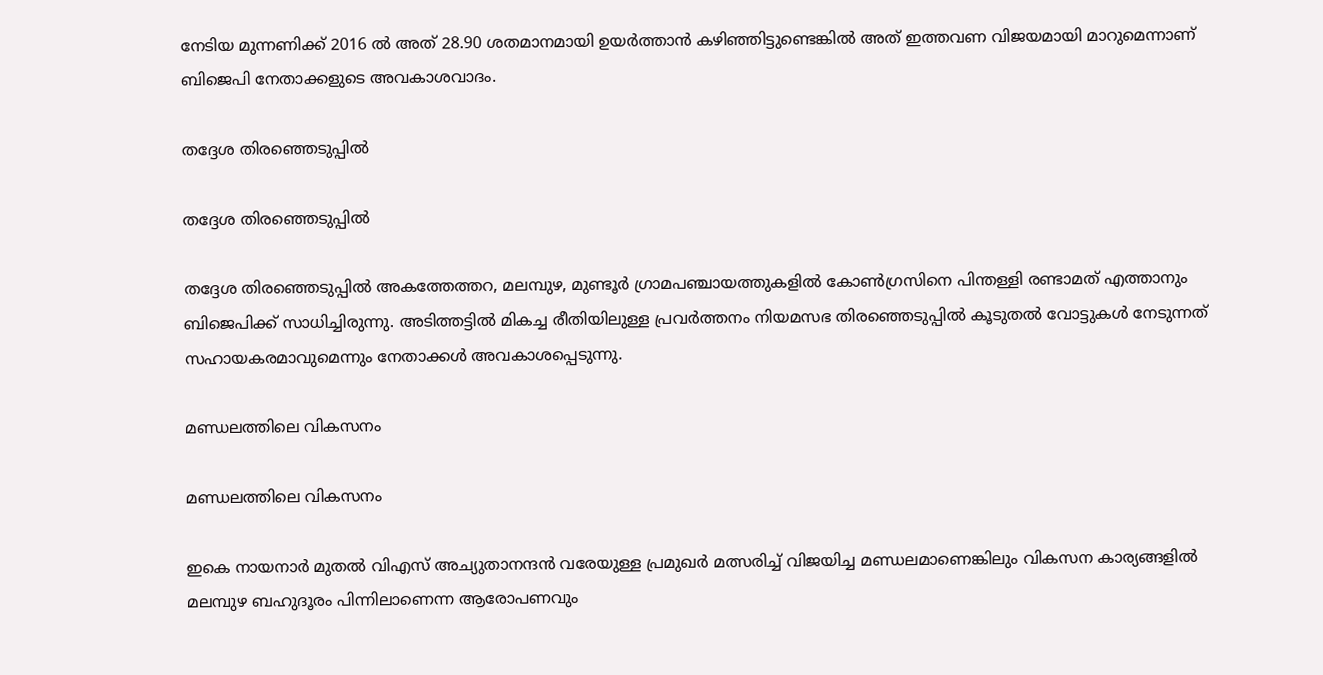നേടിയ മുന്നണിക്ക് 2016 ല്‍ അത് 28.90 ശതമാനമായി ഉയര്‍ത്താന്‍ കഴിഞ്ഞിട്ടുണ്ടെങ്കില്‍ അത് ഇത്തവണ വിജയമായി മാറുമെന്നാണ് ബിജെപി നേതാക്കളുടെ അവകാശവാദം.

തദ്ദേശ തിരഞ്ഞെടുപ്പില്‍

തദ്ദേശ തിരഞ്ഞെടുപ്പില്‍

തദ്ദേശ തിരഞ്ഞെടുപ്പില്‍ അകത്തേത്തറ, മലമ്പുഴ, മുണ്ടൂർ ഗ്രാമപഞ്ചായത്തുകളിൽ കോണ്‍ഗ്രസിനെ പിന്തള്ളി രണ്ടാമത് എത്താനും ബിജെപിക്ക് സാധിച്ചിരുന്നു. അടിത്തട്ടില്‍ മികച്ച രീതിയിലുള്ള പ്രവര്‍ത്തനം നിയമസഭ തിരഞ്ഞെടുപ്പില്‍ കൂടുതല്‍ വോട്ടുകള്‍ നേടുന്നത് സഹായകരമാവുമെന്നും നേതാക്കള്‍ അവകാശപ്പെടുന്നു.

മണ്ഡലത്തിലെ വികസനം

മണ്ഡലത്തിലെ വികസനം

ഇകെ നായനാര്‍ മുതല്‍ വിഎസ് അച്യുതാനന്ദന്‍ വരേയുള്ള പ്രമുഖര്‍ മത്സരിച്ച് വിജയിച്ച മണ്ഡലമാണെങ്കിലും വികസന കാര്യങ്ങളില്‍ മലമ്പുഴ ബഹുദൂരം പിന്നിലാണെന്ന ആരോപണവും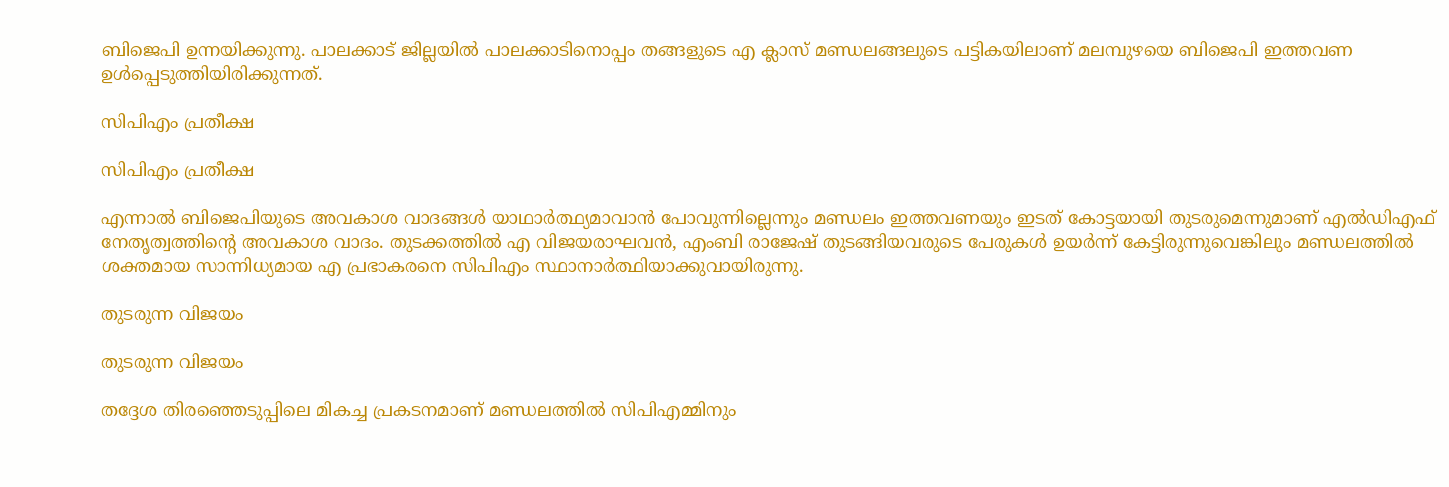ബിജെപി ഉന്നയിക്കുന്നു. പാലക്കാട് ജില്ലയില്‍ പാലക്കാടിനൊപ്പം തങ്ങളുടെ എ ക്ലാസ് മണ്ഡലങ്ങലുടെ പട്ടികയിലാണ് മലമ്പുഴയെ ബിജെപി ഇത്തവണ ഉള്‍പ്പെടുത്തിയിരിക്കുന്നത്.

സിപിഎം പ്രതീക്ഷ

സിപിഎം പ്രതീക്ഷ

എന്നാല്‍ ബിജെപിയുടെ അവകാശ വാദങ്ങള്‍ യാഥാര്‍ത്ഥ്യമാവാന്‍ പോവുന്നില്ലെന്നും മണ്ഡലം ഇത്തവണയും ഇടത് കോട്ടയായി തുടരുമെന്നുമാണ് എല്‍ഡിഎഫ് നേതൃത്വത്തിന്‍റെ അവകാശ വാദം. തുടക്കത്തില്‍ എ വിജയരാഘവന്‍, എംബി രാജേഷ് തുടങ്ങിയവരുടെ പേരുകള്‍ ഉയര്‍ന്ന് കേട്ടിരുന്നുവെങ്കിലും മണ്ഡലത്തില്‍ ശക്തമായ സാന്നിധ്യമായ എ പ്രഭാകരനെ സിപിഎം സ്ഥാനാര്‍ത്ഥിയാക്കുവായിരുന്നു.

തുടരുന്ന വിജയം

തുടരുന്ന വിജയം

തദ്ദേശ തിരഞ്ഞെടുപ്പിലെ മികച്ച പ്രകടനമാണ് മണ്ഡലത്തില്‍ സിപിഎമ്മിനും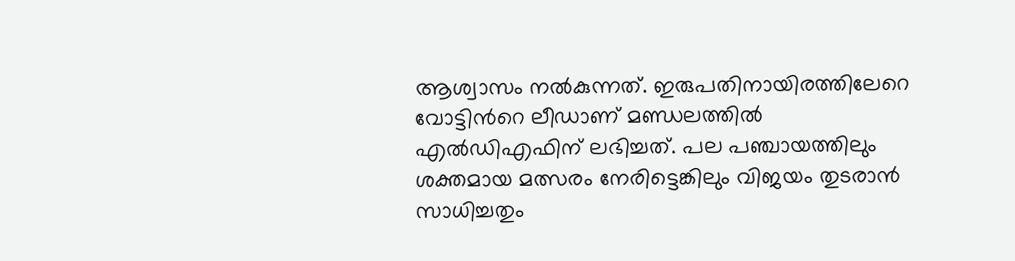ആശ്വാസം നല്‍കുന്നത്. ഇരുപതിനായിരത്തിലേറെ വോട്ടിന്‍റെ ലീഡാണ് മണ്ഡലത്തില്‍ എല്‍ഡിഎഫിന് ലഭിച്ചത്. പല പഞ്ചായത്തിലും ശക്തമായ മത്സരം നേരിട്ടെങ്കിലും വിജയം തുടരാന്‍ സാധിച്ചതും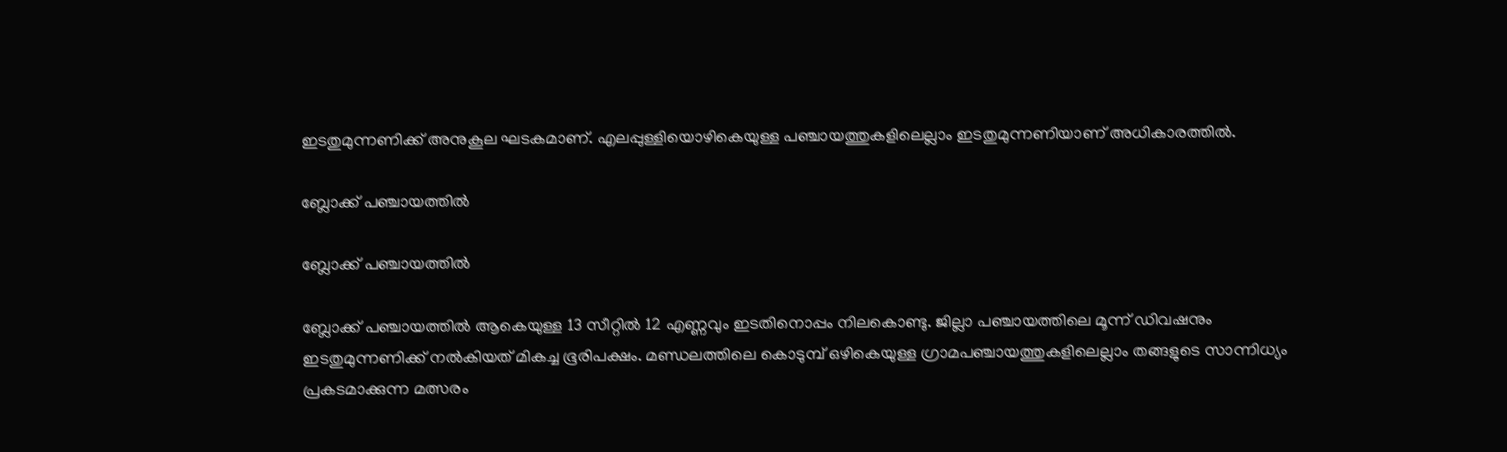ഇടതുമുന്നണിക്ക് അനുകൂല ഘടകമാണ്. എലപ്പുള്ളിയൊഴികെയുള്ള പഞ്ചായത്തുകളിലെല്ലാം ഇടതുമുന്നണിയാണ് അധികാരത്തിൽ.

ബ്ലോക്ക് പഞ്ചായത്തിൽ

ബ്ലോക്ക് പഞ്ചായത്തിൽ

ബ്ലോക്ക് പഞ്ചായത്തിൽ ആകെയുള്ള 13 സീറ്റിൽ 12 എണ്ണവും ഇടതിനൊപ്പം നിലകൊണ്ടു. ജില്ലാ പഞ്ചായത്തിലെ മൂന്ന് ഡിവഷനും ഇടതുമുന്നണിക്ക് നല്‍കിയത് മികച്ച ഭൂരിപക്ഷം. മണ്ഡലത്തിലെ കൊടുമ്പ് ഒഴികെയുള്ള ഗ്രാമപഞ്ചായത്തുകളിലെല്ലാം തങ്ങളുടെ സാന്നിധ്യം പ്രകടമാക്കുന്ന മത്സരം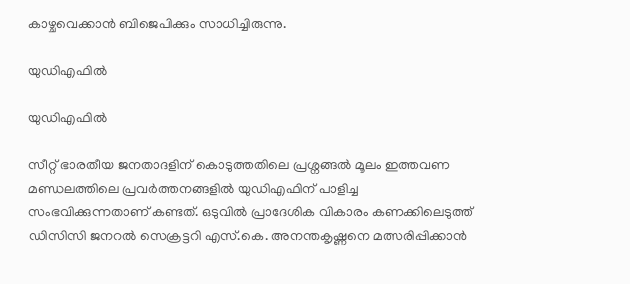കാഴ്ചവെക്കാന്‍ ബിജെപിക്കും സാധിച്ചിരുന്നു.

യുഡിഎഫില്‍

യുഡിഎഫില്‍

സീറ്റ് ഭാരതീയ ജനതാദളിന് കൊടുത്തതിലെ പ്രശ്നങ്ങല്‍ മൂലം ഇത്തവണ മണ്ഡലത്തിലെ പ്രവര്‍ത്തനങ്ങളില്‍ യുഡിഎഫിന് പാളിച്ച സംഭവിക്കുന്നതാണ് കണ്ടത്. ഒടുവില്‍ പ്രാദേശിക വികാരം കണക്കിലെടുത്ത് ഡിസിസി ജനറൽ സെക്രട്ടറി എസ്.കെ. അനന്തകൃഷ്ണനെ മത്സരിപ്പിക്കാന്‍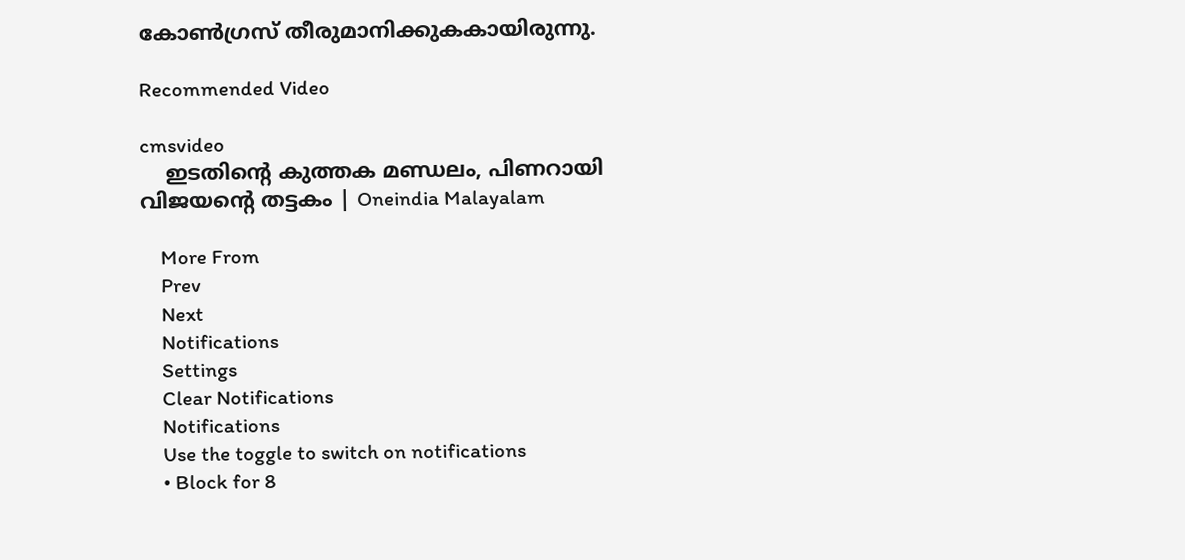കോണ്‍ഗ്രസ് തീരുമാനിക്കുകകായിരുന്നു.

Recommended Video

cmsvideo
    ഇടതിന്‍റെ കുത്തക മണ്ഡലം, പിണറായി വിജയന്‍റെ തട്ടകം | Oneindia Malayalam

    More From
    Prev
    Next
    Notifications
    Settings
    Clear Notifications
    Notifications
    Use the toggle to switch on notifications
    • Block for 8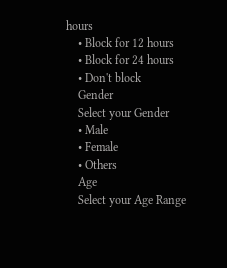hours
    • Block for 12 hours
    • Block for 24 hours
    • Don't block
    Gender
    Select your Gender
    • Male
    • Female
    • Others
    Age
    Select your Age Range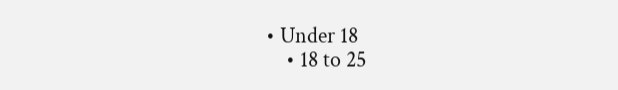• Under 18
    • 18 to 25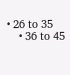• 26 to 35
    • 36 to 45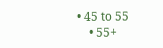• 45 to 55
    • 55+